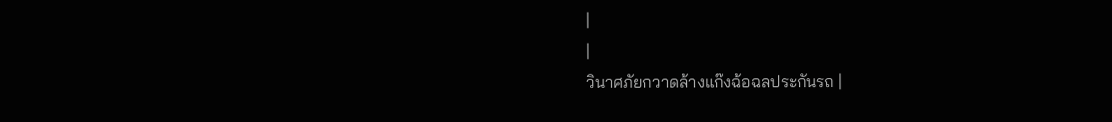|
|
วินาศภัยกวาดล้างแก๊งฉ้อฉลประกันรถ |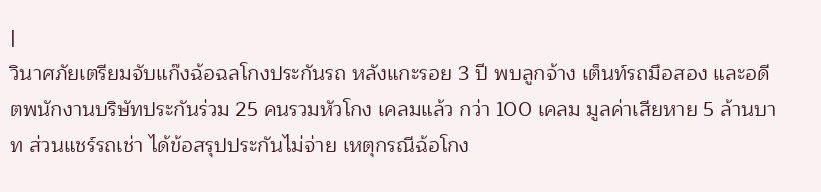|
วินาศภัยเตรียมจับแก๊งฉ้อฉลโกงประกันรถ หลังแกะรอย 3 ปี พบลูกจ้าง เต็นท์รถมือสอง และอดีตพนักงานบริษัทประกันร่วม 25 คนรวมหัวโกง เคลมแล้ว กว่า 100 เคลม มูลค่าเสียหาย 5 ล้านบาท ส่วนแชร์รถเช่า ได้ข้อสรุปประกันไม่จ่าย เหตุกรณีฉ้อโกง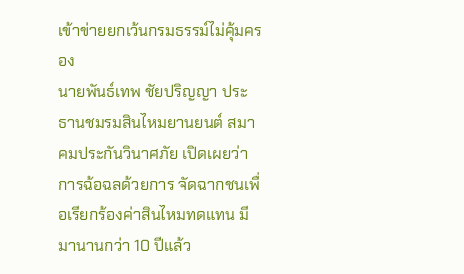เข้าข่ายยกเว้นกรมธรรม์ไม่คุ้มครอง
นายพันธ์เทพ ชัยปริญญา ประธานชมรมสินไหมยานยนต์ สมาคมประกันวินาศภัย เปิดเผยว่า การฉ้อฉลด้วยการ จัดฉากชนเพื่อเรียกร้องค่าสินไหมทดแทน มีมานานกว่า 10 ปีแล้ว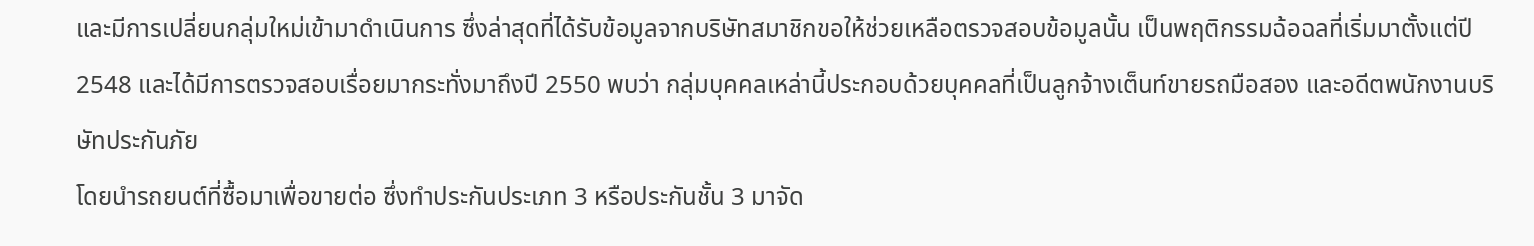และมีการเปลี่ยนกลุ่มใหม่เข้ามาดำเนินการ ซึ่งล่าสุดที่ได้รับข้อมูลจากบริษัทสมาชิกขอให้ช่วยเหลือตรวจสอบข้อมูลนั้น เป็นพฤติกรรมฉ้อฉลที่เริ่มมาตั้งแต่ปี 2548 และได้มีการตรวจสอบเรื่อยมากระทั่งมาถึงปี 2550 พบว่า กลุ่มบุคคลเหล่านี้ประกอบด้วยบุคคลที่เป็นลูกจ้างเต็นท์ขายรถมือสอง และอดีตพนักงานบริษัทประกันภัย
โดยนำรถยนต์ที่ซื้อมาเพื่อขายต่อ ซึ่งทำประกันประเภท 3 หรือประกันชั้น 3 มาจัด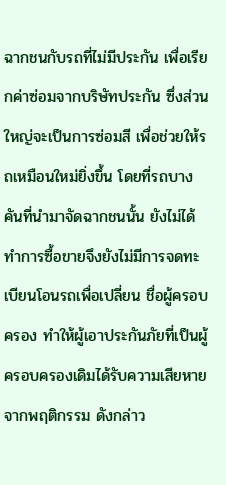ฉากชนกับรถที่ไม่มีประกัน เพื่อเรียกค่าซ่อมจากบริษัทประกัน ซึ่งส่วนใหญ่จะเป็นการซ่อมสี เพื่อช่วยให้รถเหมือนใหม่ยิ่งขึ้น โดยที่รถบางคันที่นำมาจัดฉากชนนั้น ยังไม่ได้ทำการซื้อขายจึงยังไม่มีการจดทะเบียนโอนรถเพื่อเปลี่ยน ชื่อผู้ครอบครอง ทำให้ผู้เอาประกันภัยที่เป็นผู้ครอบครองเดิมได้รับความเสียหายจากพฤติกรรม ดังกล่าว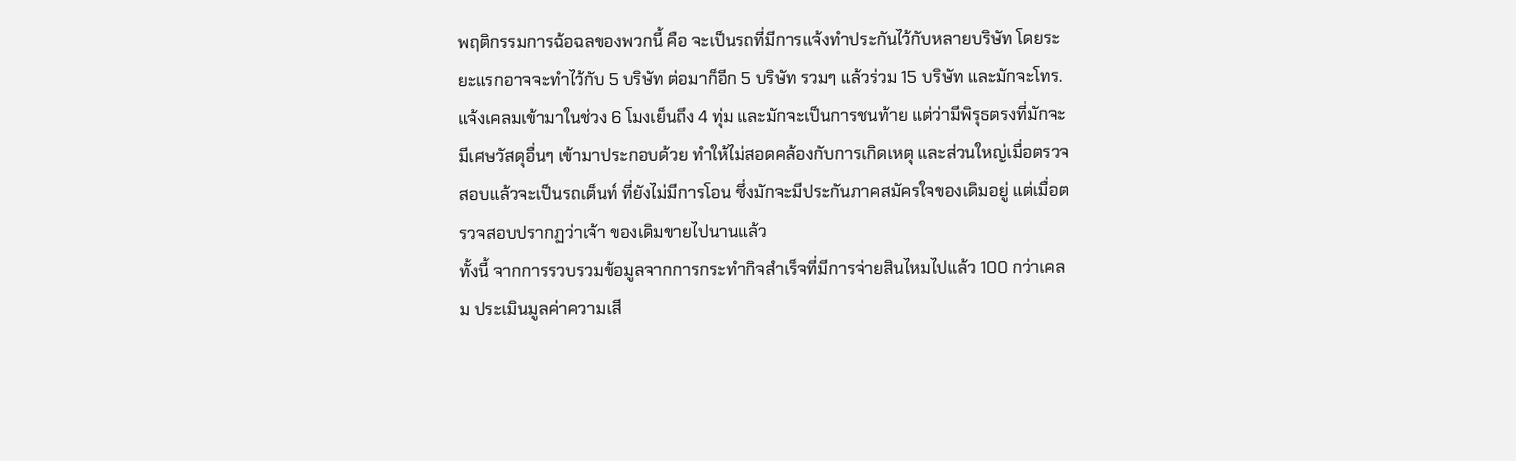พฤติกรรมการฉ้อฉลของพวกนี้ คือ จะเป็นรถที่มีการแจ้งทำประกันไว้กับหลายบริษัท โดยระยะแรกอาจจะทำไว้กับ 5 บริษัท ต่อมาก็อีก 5 บริษัท รวมๆ แล้วร่วม 15 บริษัท และมักจะโทร.แจ้งเคลมเข้ามาในช่วง 6 โมงเย็นถึง 4 ทุ่ม และมักจะเป็นการชนท้าย แต่ว่ามีพิรุธตรงที่มักจะมีเศษวัสดุอื่นๆ เข้ามาประกอบด้วย ทำให้ไม่สอดคล้องกับการเกิดเหตุ และส่วนใหญ่เมื่อตรวจสอบแล้วจะเป็นรถเต็นท์ ที่ยังไม่มีการโอน ซึ่งมักจะมีประกันภาคสมัครใจของเดิมอยู่ แต่เมื่อตรวจสอบปรากฏว่าเจ้า ของเดิมขายไปนานแล้ว
ทั้งนี้ จากการรวบรวมข้อมูลจากการกระทำกิจสำเร็จที่มีการจ่ายสินไหมไปแล้ว 100 กว่าเคลม ประเมินมูลค่าความเสี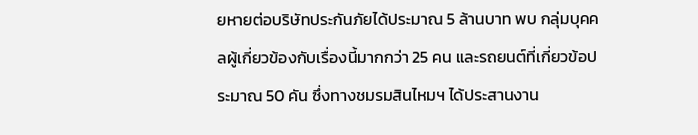ยหายต่อบริษัทประกันภัยได้ประมาณ 5 ล้านบาท พบ กลุ่มบุคคลผู้เกี่ยวข้องกับเรื่องนี้มากกว่า 25 คน และรถยนต์ที่เกี่ยวข้อประมาณ 50 คัน ซึ่งทางชมรมสินไหมฯ ได้ประสานงาน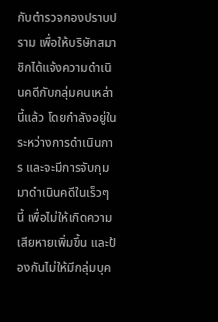กับตำรวจกองปราบปราม เพื่อให้บริษัทสมาชิกได้แจ้งความดำเนินคดีกับกลุ่มคนเหล่านี้แล้ว โดยกำลังอยู่ในระหว่างการดำเนินการ และจะมีการจับกุมมาดำเนินคดีในเร็วๆ นี้ เพื่อไม่ให้เกิดความเสียหายเพิ่มขึ้น และป้องกันไม่ให้มีกลุ่มบุค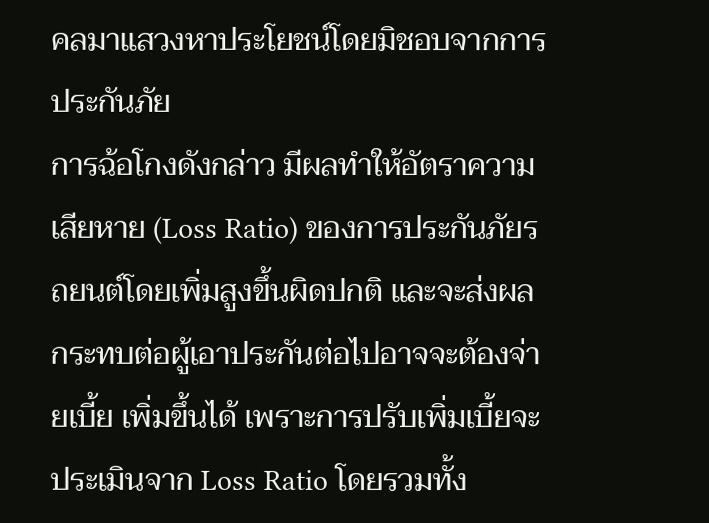คลมาแสวงหาประโยชน์โดยมิชอบจากการประกันภัย
การฉ้อโกงดังกล่าว มีผลทำให้อัตราความเสียหาย (Loss Ratio) ของการประกันภัยรถยนต์โดยเพิ่มสูงขึ้นผิดปกติ และจะส่งผลกระทบต่อผู้เอาประกันต่อไปอาจจะต้องจ่ายเบี้ย เพิ่มขึ้นได้ เพราะการปรับเพิ่มเบี้ยจะประเมินจาก Loss Ratio โดยรวมทั้ง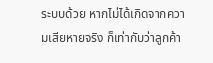ระบบด้วย หากไม่ได้เกิดจากความเสียหายจริง ก็เท่ากับว่าลูกค้า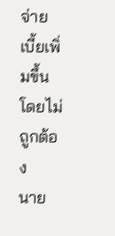จ่าย เบี้ยเพิ่มขึ้นโดยไม่ถูกต้อง
นาย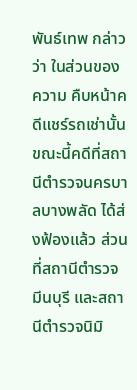พันธ์เทพ กล่าวว่า ในส่วนของความ คืบหน้าคดีแชร์รถเช่านั้น ขณะนี้คดีที่สถานีตำรวจนครบาลบางพลัด ได้ส่งฟ้องแล้ว ส่วนที่สถานีตำรวจมีนบุรี และสถานีตำรวจนิมิ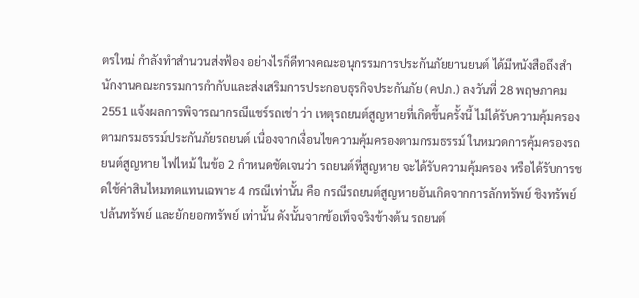ตรใหม่ กำลังทำสำนวนส่งฟ้อง อย่างไรก็ดีทางคณะอนุกรรมการประกันภัยยานยนต์ ได้มีหนังสือถึงสำนักงานคณะกรรมการกำกับและส่งเสริมการประกอบธุรกิจประกันภัย (คปภ.) ลงวันที่ 28 พฤษภาคม 2551 แจ้งผลการพิจารณากรณีแชร์รถเช่า ว่า เหตุรถยนต์สูญหายที่เกิดขึ้นครั้งนี้ ไม่ได้รับความคุ้มครองตามกรมธรรม์ประกันภัยรถยนต์ เนื่องจากเงื่อนไขความคุ้มครองตามกรมธรรม์ ในหมวดการคุ้มครองรถยนต์สูญหาย ไฟไหม้ ในข้อ 2 กำหนดชัดเจนว่า รถยนต์ที่สูญหาย จะได้รับความคุ้มครอง หรือได้รับการชดใช้ค่าสินไหมทดแทนเฉพาะ 4 กรณีเท่านั้น คือ กรณีรถยนต์สูญหายอันเกิดจากการลักทรัพย์ ชิงทรัพย์ ปล้นทรัพย์ และยักยอกทรัพย์ เท่านั้น ดังนั้นจากข้อเท็จจริงข้างต้น รถยนต์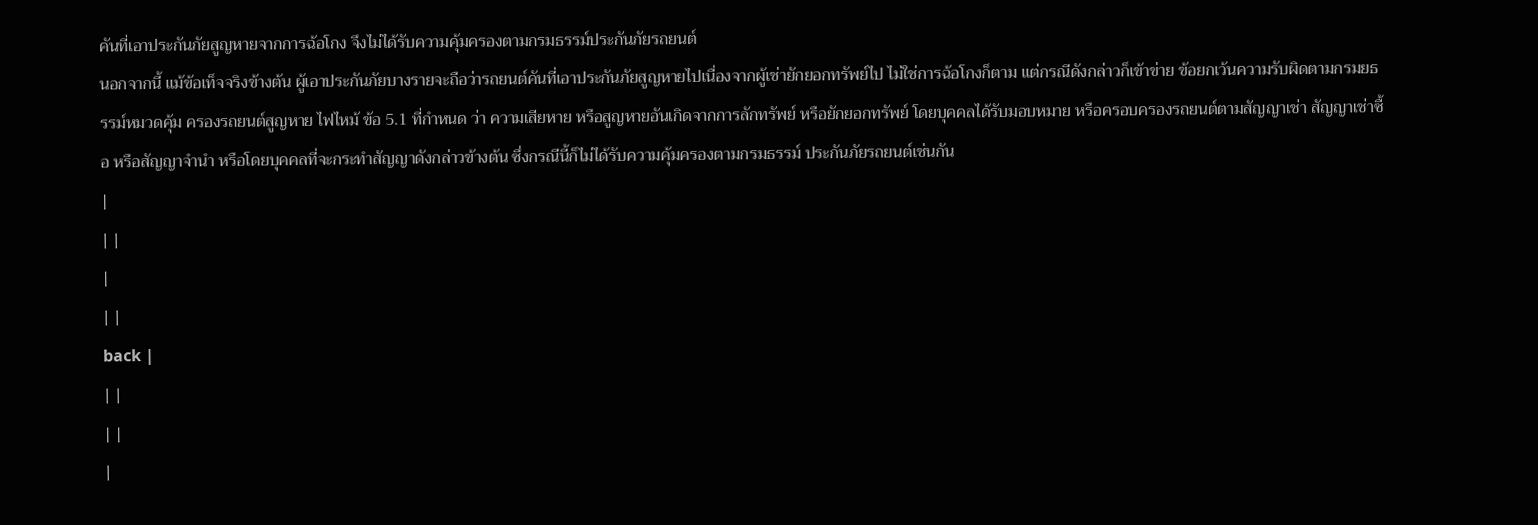คันที่เอาประกันภัยสูญหายจากการฉ้อโกง จึงไม่ได้รับความคุ้มครองตามกรมธรรม์ประกันภัยรถยนต์
นอกจากนี้ แม้ข้อเท็จจริงข้างต้น ผู้เอาประกันภัยบางรายจะถือว่ารถยนต์คันที่เอาประกันภัยสูญหายไปเนื่องจากผู้เช่ายักยอกทรัพย์ไป ไม่ใช่การฉ้อโกงก็ตาม แต่กรณีดังกล่าวก็เข้าข่าย ข้อยกเว้นความรับผิดตามกรมยธรรม์หมวดคุ้ม ครองรถยนต์สูญหาย ไฟไหม้ ข้อ 5.1 ที่กำหนด ว่า ความเสียหาย หรือสูญหายอันเกิดจากการลักทรัพย์ หรือยักยอกทรัพย์ โดยบุคคลได้รับมอบหมาย หรือครอบครองรถยนต์ตามสัญญาเช่า สัญญาเช่าซื้อ หรือสัญญาจำนำ หรือโดยบุคคลที่จะกระทำสัญญาดังกล่าวข้างต้น ซึ่งกรณีนี้ก็ไม่ได้รับความคุ้มครองตามกรมธรรม์ ประกันภัยรถยนต์เช่นกัน
|
| |
|
| |
back |
| |
| |
|